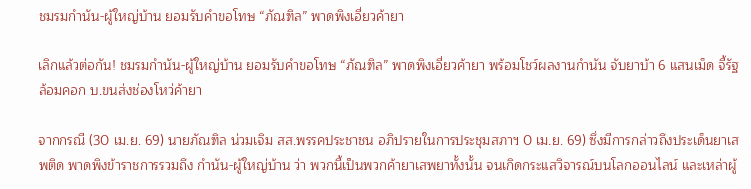ชมรมกำนัน-ผู้ใหญ่บ้าน ยอมรับคำขอโทษ “ภัณฑิล” พาดพิงเอี่ยวค้ายา

เลิกแล้วต่อกัน! ชมรมกำนัน-ผู้ใหญ่บ้าน ยอมรับคำขอโทษ “ภัณฑิล” พาดพิงเอี่ยวค้ายา พร้อมโชว์ผลงานกำนัน จับยาบ้า 6 แสนเม็ด จี้รัฐล้อมคอก บ.ขนส่งช่องโหว่ค้ายา

จากกรณี (30 เม.ย. 69) นายภัณฑิล น่วมเจิม สส.พรรคประชาชน อภิปรายในการประชุมสภาฯ 0 เม.ย. 69) ซึ่งมีการกล่าวถึงประเด็นยาเสพติด พาดพิงข้าราชการรวมถึง กำนัน-ผู้ใหญ่บ้าน ว่า พวกนี้เป็นพวกค้ายาเสพยาทั้งนั้น จนเกิดกระแสวิจารณ์บนโลกออนไลน์ และเหล่าผู้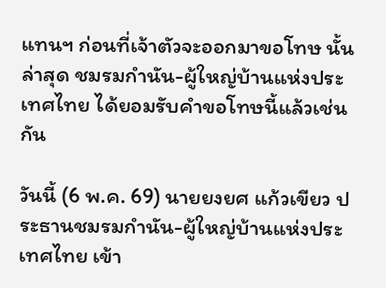แทนฯ ก่อนที่เจ้าตัวจะออกมาขอโทษ นั้น ล่าสุด ชมรมกำนัน-ผู้ใหญ่บ้านแห่งประเทศไทย ได้ยอมรับคำขอโทษนี้แล้วเช่นกัน

วันนี้ (6 พ.ค. 69) นายยงยศ แก้วเขียว ประธานชมรมกำนัน-ผู้ใหญ่บ้านแห่งประเทศไทย เข้า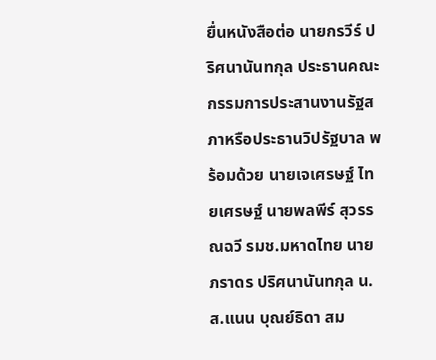ยื่นหนังสือต่อ นายกรวีร์ ปริศนานันทกุล ประธานคณะกรรมการประสานงานรัฐสภาหรือประธานวิปรัฐบาล พร้อมด้วย นายเจเศรษฐ์ ไทยเศรษฐ์ นายพลพีร์ สุวรรณฉวี รมช.มหาดไทย นายภราดร ปริศนานันทกุล น.ส.แนน บุณย์ธิดา สม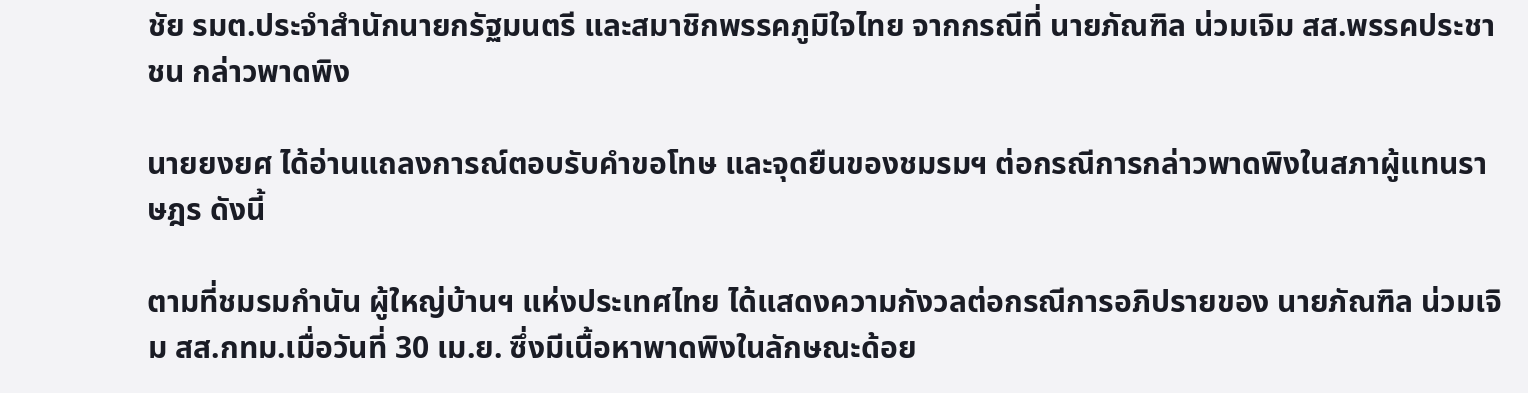ชัย รมต.ประจำสำนักนายกรัฐมนตรี และสมาชิกพรรคภูมิใจไทย จากกรณีที่ นายภัณฑิล น่วมเจิม สส.พรรคประชาชน กล่าวพาดพิง

นายยงยศ ได้อ่านแถลงการณ์ตอบรับคำขอโทษ และจุดยืนของชมรมฯ ต่อกรณีการกล่าวพาดพิงในสภาผู้แทนราษฎร ดังนี้

ตามที่ชมรมกำนัน ผู้ใหญ่บ้านฯ แห่งประเทศไทย ได้แสดงความกังวลต่อกรณีการอภิปรายของ นายภัณฑิล น่วมเจิม สส.กทม.เมื่อวันที่ 30 เม.ย. ซึ่งมีเนื้อหาพาดพิงในลักษณะด้อย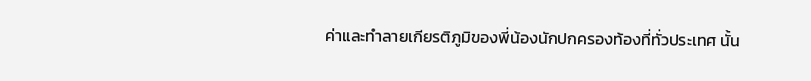ค่าและทำลายเกียรติภูมิของพี่น้องนักปกครองท้องที่ทั่วประเทศ นั้น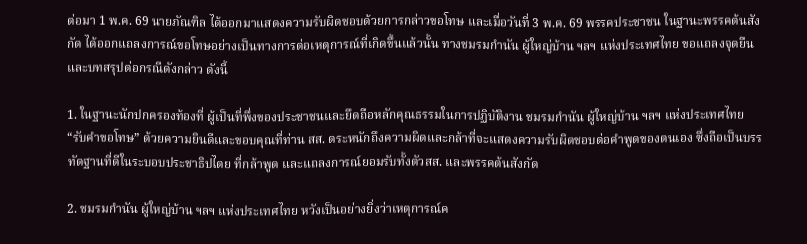ต่อมา 1 พ.ค. 69 นายภัณฑิล ได้ออกมาแสดงความรับผิดชอบด้วยการกล่าวขอโทษ และเมื่อวันที่ 3 พ.ค. 69 พรรคประชาชน ในฐานะพรรคต้นสังกัด ได้ออกแถลงการณ์ขอโทษอย่างเป็นทางการต่อเหตุการณ์ที่เกิดขึ้นแล้วนั้น ทางชมรมกำนัน ผู้ใหญ่บ้าน ฯลฯ แห่งประเทศไทย ขอแถลงจุดยืนและบทสรุปต่อกรณีดังกล่าว ดังนี้

1. ในฐานะนักปกครองท้องที่ ผู้เป็นที่พึ่งของประชาชนและยึดถือหลักคุณธรรมในการปฏิบัติงาน ชมรมกำนัน ผู้ใหญ่บ้าน ฯลฯ แห่งประเทศไทย “รับคำขอโทษ” ด้วยความยินดีและขอบคุณที่ท่าน สส. ตระหนักถึงความผิดและกล้าที่จะแสดงความรับผิดชอบต่อคำพูดของตนเอง ซึ่งถือเป็นบรรทัดฐานที่ดีในระบอบประชาธิปไตย ที่กล้าพูด และแถลงการณ์ยอมรับทั้งตัวสส. และพรรคต้นสังกัด

2. ชมรมกำนัน ผู้ใหญ่บ้าน ฯลฯ แห่งประเทศไทย หวังเป็นอย่างยิ่งว่าเหตุการณ์ค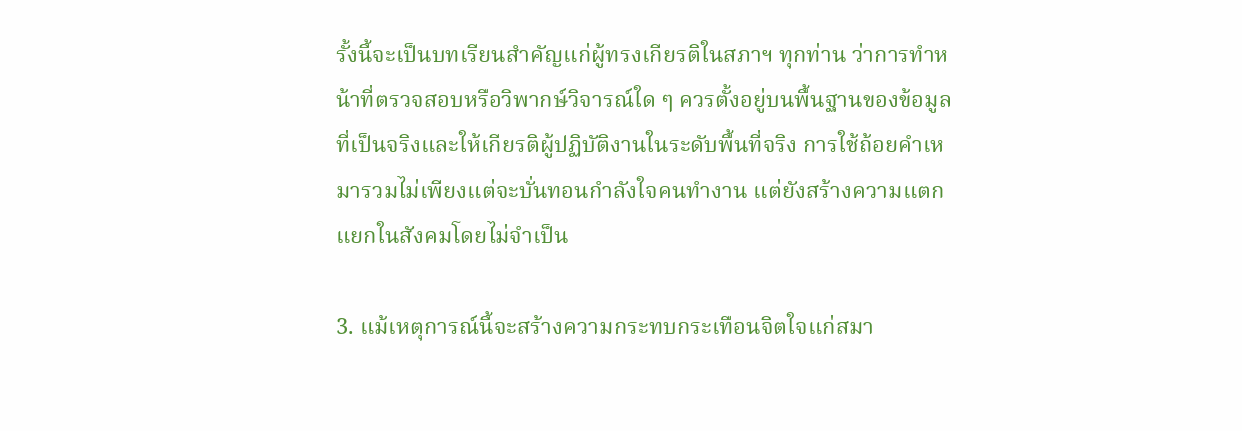รั้งนี้จะเป็นบทเรียนสำคัญแก่ผู้ทรงเกียรติในสภาฯ ทุกท่าน ว่าการทำหน้าที่ตรวจสอบหรือวิพากษ์วิจารณ์ใด ๆ ควรตั้งอยู่บนพื้นฐานของข้อมูลที่เป็นจริงและให้เกียรติผู้ปฏิบัติงานในระดับพื้นที่จริง การใช้ถ้อยคำเหมารวมไม่เพียงแต่จะบั่นทอนกำลังใจคนทำงาน แต่ยังสร้างความแตกแยกในสังคมโดยไม่จำเป็น

3. แม้เหตุการณ์นี้จะสร้างความกระทบกระเทือนจิตใจแก่สมา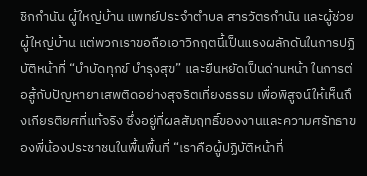ชิกกำนัน ผู้ใหญ่บ้าน แพทย์ประจำตำบล สารวัตรกำนัน และผู้ช่วยผู้ใหญ่บ้าน แต่พวกเราขอถือเอาวิกฤตนี้เป็นแรงผลักดันในการปฏิบัติหน้าที่ “บำบัดทุกข์ บำรุงสุข” และยืนหยัดเป็นด่านหน้า ในการต่อสู้กับปัญหายาเสพติดอย่างสุจริตเที่ยงธรรม เพื่อพิสูจน์ให้เห็นถึงเกียรติยศที่แท้จริง ซึ่งอยู่ที่ผลสัมฤทธิ์ของงานและความศรัทธาของพี่น้องประชาชนในพื้นพื้นที่ “เราคือผู้ปฏิบัติหน้าที่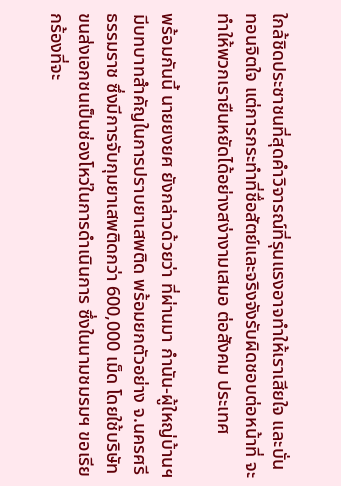ใกล้ชิดประชาชนที่สุดคำวิจารณ์ที่รุนแรงอาจทำให้เราเสียใจ และบั่นทอนจิตใจ แต่การกระทำที่ชื่อสัตย์และจริงจังรับผิดชอบต่อหน้าที่ จะทำให้พวกเรายืนหยัดได้อย่างสง่างามเสมอ ต่อสังคม ประเทศ

พร้อมกันนี้ นายยงยศ ยังกล่าวด้วยว่า ที่ผ่านมา กำนัน-ผู้ใหญ่บ้านฯ มีบทบาทสำคัญในการปราบยาเสพติด พร้อมยกตัวอย่าง จ.นครศรีธรรมราช ซึ่งมีการจับกุมยาเสพติดกว่า 600,000 เม็ด โดยใช้บริษัทขนส่งเอกชนเป็นช่องโหว่ในการดำเนินการ ซึ่งในนามชมรมฯ ขอเรียกร้องที่จะ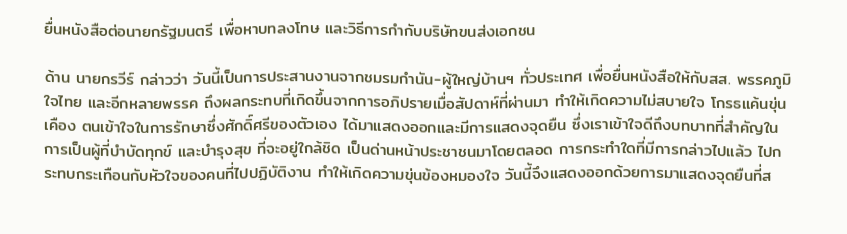ยื่นหนังสือต่อนายกรัฐมนตรี เพื่อหาบทลงโทษ และวิธีการกำกับบริษัทขนส่งเอกชน

ด้าน นายกรวีร์ กล่าวว่า วันนี้เป็นการประสานงานจากชมรมกำนัน-ผู้ใหญ่บ้านฯ ทั่วประเทศ เพื่อยื่นหนังสือให้กับสส. พรรคภูมิใจไทย และอีกหลายพรรค ถึงผลกระทบที่เกิดขึ้นจากการอภิปรายเมื่อสัปดาห์ที่ผ่านมา ทำให้เกิดความไม่สบายใจ โกรธแค้นขุ่นเคือง ตนเข้าใจในการรักษาซึ่งศักดิ์ศรีของตัวเอง ได้มาแสดงออกและมีการแสดงจุดยืน ซึ่งเราเข้าใจดีถึงบทบาทที่สำคัญในการเป็นผู้ที่บำบัดทุกข์ และบำรุงสุข ที่จะอยู่ใกล้ชิด เป็นด่านหน้าประชาชนมาโดยตลอด การกระทำใดที่มีการกล่าวไปแล้ว ไปกระทบกระเทือนกับหัวใจของคนที่ไปปฏิบัติงาน ทำให้เกิดความขุ่นข้องหมองใจ วันนี้จึงแสดงออกด้วยการมาแสดงจุดยืนที่ส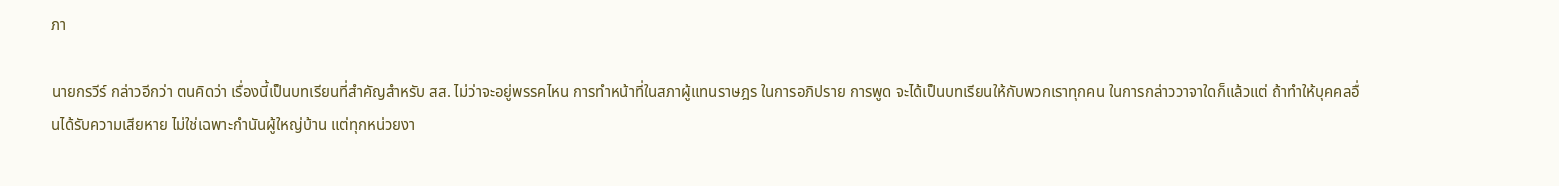ภา

นายกรวีร์ กล่าวอีกว่า ตนคิดว่า เรื่องนี้เป็นบทเรียนที่สำคัญสำหรับ สส. ไม่ว่าจะอยู่พรรคไหน การทำหน้าที่ในสภาผู้แทนราษฎร ในการอภิปราย การพูด จะได้เป็นบทเรียนให้กับพวกเราทุกคน ในการกล่าววาจาใดก็แล้วแต่ ถ้าทำให้บุคคลอื่นได้รับความเสียหาย ไม่ใช่เฉพาะกำนันผู้ใหญ่บ้าน แต่ทุกหน่วยงา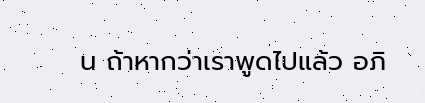น ถ้าหากว่าเราพูดไปแล้ว อภิ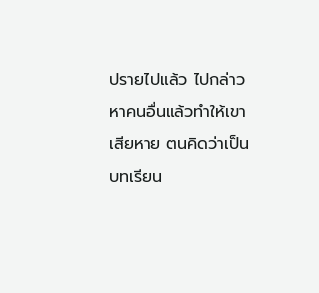ปรายไปแล้ว ไปกล่าวหาคนอื่นแล้วทำให้เขาเสียหาย ตนคิดว่าเป็นบทเรียน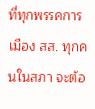ที่ทุกพรรคการเมือง สส. ทุกคนในสภา จะต้อ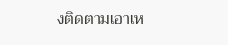งติดตามเอาเห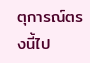ตุการณ์ตรงนี้ไป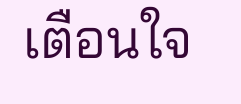เตือนใจ